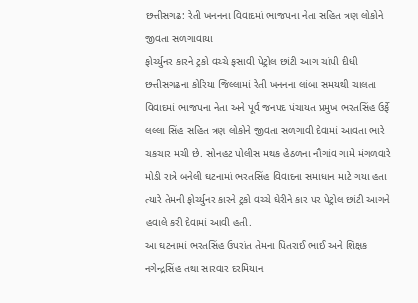છત્તીસગઢ: રેતી ખનનના વિવાદમાં ભાજપના નેતા સહિત ત્રણ લોકોને જીવતા સળગાવાયા
ફોર્ચ્યુનર કારને ટ્રકો વચ્ચે ફસાવી પેટ્રોલ છાંટી આગ ચાંપી દીધી
છત્તીસગઢના કોરિયા જિલ્લામાં રેતી ખનનના લાંબા સમયથી ચાલતા વિવાદમાં ભાજપના નેતા અને પૂર્વ જનપદ પંચાયત પ્રમુખ ભરતસિંહ ઉર્ફે લલ્લા સિંહ સહિત ત્રણ લોકોને જીવતા સળગાવી દેવામાં આવતા ભારે ચકચાર મચી છે. સોનહટ પોલીસ મથક હેઠળના નૌગાંવ ગામે મંગળવારે મોડી રાત્રે બનેલી ઘટનામાં ભરતસિંહ વિવાદના સમાધાન માટે ગયા હતા ત્યારે તેમની ફોર્ચ્યુનર કારને ટ્રકો વચ્ચે ઘેરીને કાર પર પેટ્રોલ છાંટી આગને હવાલે કરી દેવામાં આવી હતી.
આ ઘટનામાં ભરતસિંહ ઉપરાંત તેમના પિતરાઈ ભાઈ અને શિક્ષક નગેન્દ્રસિંહ તથા સારવાર દરમિયાન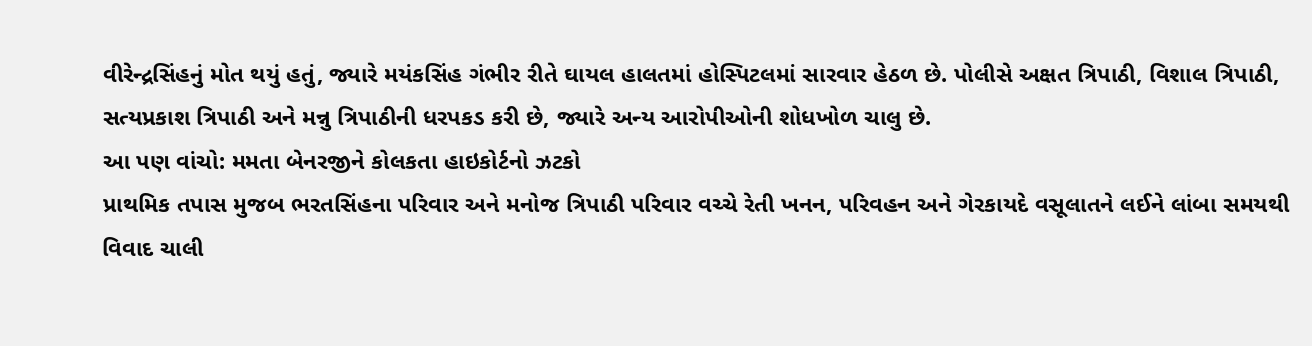વીરેન્દ્રસિંહનું મોત થયું હતું, જ્યારે મયંકસિંહ ગંભીર રીતે ઘાયલ હાલતમાં હોસ્પિટલમાં સારવાર હેઠળ છે. પોલીસે અક્ષત ત્રિપાઠી, વિશાલ ત્રિપાઠી, સત્યપ્રકાશ ત્રિપાઠી અને મન્નુ ત્રિપાઠીની ધરપકડ કરી છે, જ્યારે અન્ય આરોપીઓની શોધખોળ ચાલુ છે.
આ પણ વાંચો: મમતા બેનરજીને કોલકતા હાઇકોર્ટનો ઝટકો
પ્રાથમિક તપાસ મુજબ ભરતસિંહના પરિવાર અને મનોજ ત્રિપાઠી પરિવાર વચ્ચે રેતી ખનન, પરિવહન અને ગેરકાયદે વસૂલાતને લઈને લાંબા સમયથી વિવાદ ચાલી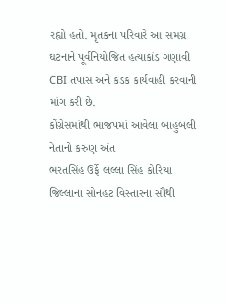રહ્યો હતો. મૃતકના પરિવારે આ સમગ્ર ઘટનાને પૂર્વનિયોજિત હત્યાકાંડ ગણાવી CBI તપાસ અને કડક કાર્યવાહી કરવાની માંગ કરી છે.
કોંગ્રેસમાંથી ભાજપમાં આવેલા બાહુબલી નેતાનો કરુણ અંત
ભરતસિંહ ઉર્ફે લલ્લા સિંહ કોરિયા જિલ્લાના સોનહટ વિસ્તારના સૌથી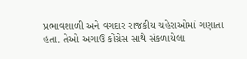પ્રભાવશાળી અને વગદાર રાજકીય ચહેરાઓમાં ગણાતા હતા. તેઓ અગાઉ કોંગ્રેસ સાથે સંકળાયેલા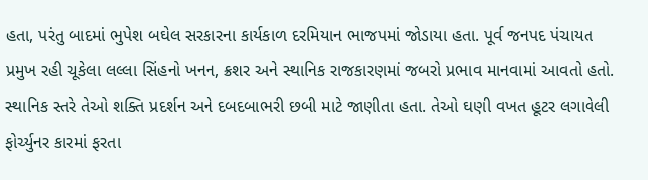હતા, પરંતુ બાદમાં ભુપેશ બઘેલ સરકારના કાર્યકાળ દરમિયાન ભાજપમાં જોડાયા હતા. પૂર્વ જનપદ પંચાયત પ્રમુખ રહી ચૂકેલા લલ્લા સિંહનો ખનન, ક્રશર અને સ્થાનિક રાજકારણમાં જબરો પ્રભાવ માનવામાં આવતો હતો. સ્થાનિક સ્તરે તેઓ શક્તિ પ્રદર્શન અને દબદબાભરી છબી માટે જાણીતા હતા. તેઓ ઘણી વખત હૂટર લગાવેલી ફોર્ચ્યુનર કારમાં ફરતા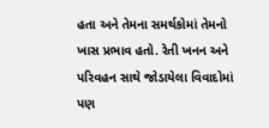હતા અને તેમના સમર્થકોમાં તેમનો ખાસ પ્રભાવ હતો. રેતી ખનન અને પરિવહન સાથે જોડાયેલા વિવાદોમાં પણ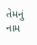તેમનું નામ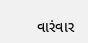વારંવાર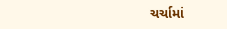ચર્ચામાં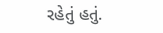રહેતું હતું.